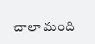చాలా మంది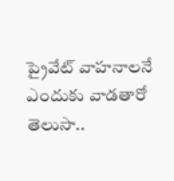ప్రైవేట్ వాహనాలనే ఎందుకు వాడతారో తెలుసా..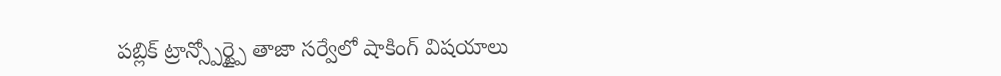పబ్లిక్ ట్రాన్స్పోర్ట్పై తాజా సర్వేలో షాకింగ్ విషయాలు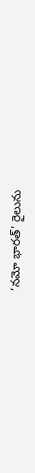‘నమో భారత్' రైలును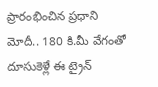ప్రారంభించిన ప్రధాని మోదీ.. 180 కి.మీ వేగంతో దూసుకెళ్లే ఈ ట్రైన్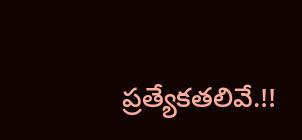ప్రత్యేకతలివే.!!